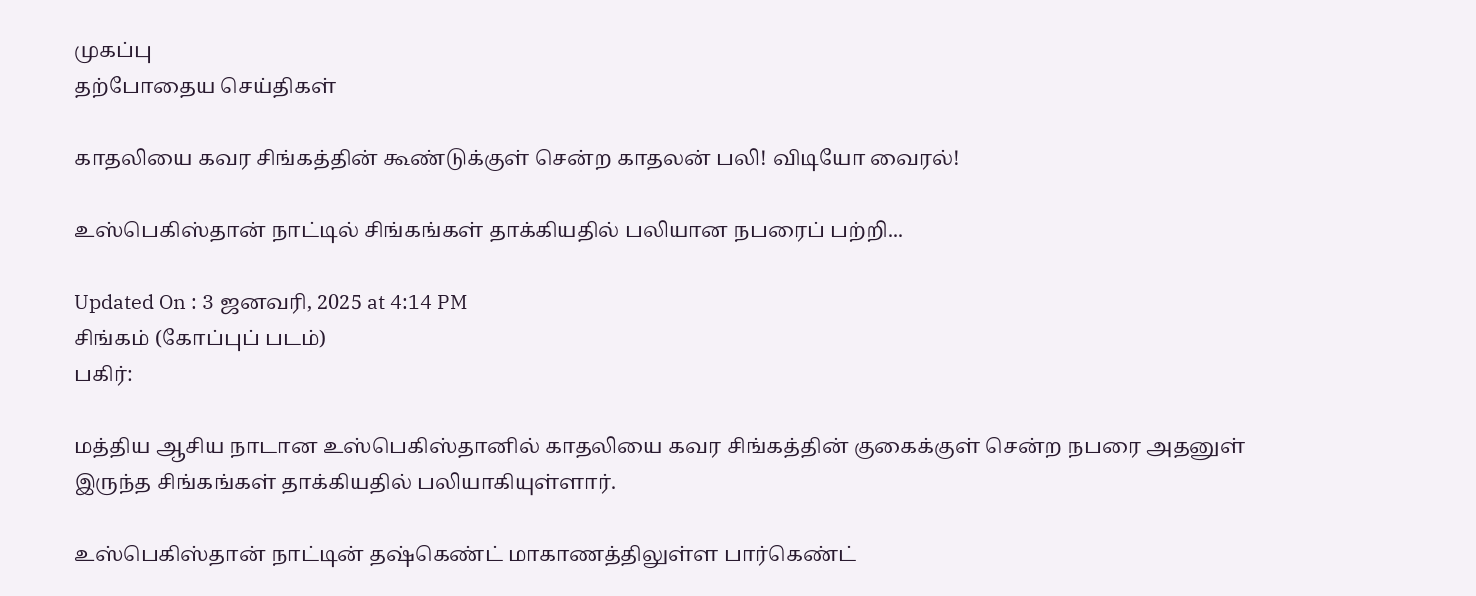முகப்பு
தற்போதைய செய்திகள்

காதலியை கவர சிங்கத்தின் கூண்டுக்குள் சென்ற காதலன் பலி! விடியோ வைரல்!

உஸ்பெகிஸ்தான் நாட்டில் சிங்கங்கள் தாக்கியதில் பலியான நபரைப் பற்றி...

Updated On : 3 ஜனவரி, 2025 at 4:14 PM
சிங்கம் (கோப்புப் படம்)
பகிர்:

மத்திய ஆசிய நாடான உஸ்பெகிஸ்தானில் காதலியை கவர சிங்கத்தின் குகைக்குள் சென்ற நபரை அதனுள் இருந்த சிங்கங்கள் தாக்கியதில் பலியாகியுள்ளார்.

உஸ்பெகிஸ்தான் நாட்டின் தஷ்கெண்ட் மாகாணத்திலுள்ள பார்கெண்ட்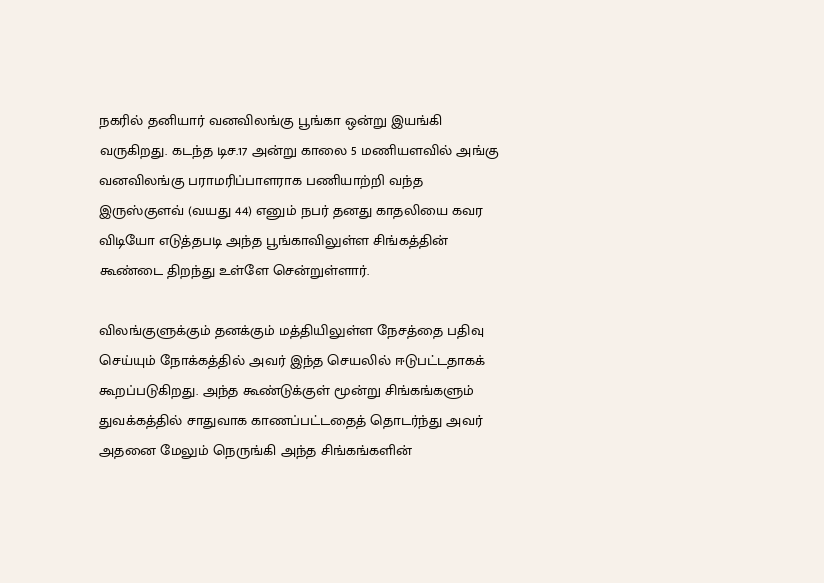நகரில் தனியார் வனவிலங்கு பூங்கா ஒன்று இயங்கி வருகிறது. கடந்த டிச.17 அன்று காலை 5 மணியளவில் அங்கு வனவிலங்கு பராமரிப்பாளராக பணியாற்றி வந்த இருஸ்குளவ் (வயது 44) எனும் நபர் தனது காதலியை கவர விடியோ எடுத்தபடி அந்த பூங்காவிலுள்ள சிங்கத்தின் கூண்டை திறந்து உள்ளே சென்றுள்ளார்.

விலங்குளுக்கும் தனக்கும் மத்தியிலுள்ள நேசத்தை பதிவு செய்யும் நோக்கத்தில் அவர் இந்த செயலில் ஈடுபட்டதாகக் கூறப்படுகிறது. அந்த கூண்டுக்குள் மூன்று சிங்கங்களும் துவக்கத்தில் சாதுவாக காணப்பட்டதைத் தொடர்ந்து அவர் அதனை மேலும் நெருங்கி அந்த சிங்கங்களின்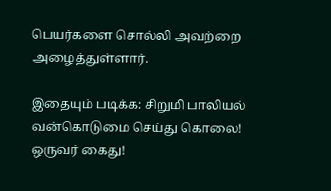பெயர்களை சொல்லி அவற்றை அழைத்துள்ளார்.

இதையும் படிக்க: சிறுமி பாலியல் வன்கொடுமை செய்து கொலை! ஒருவர் கைது!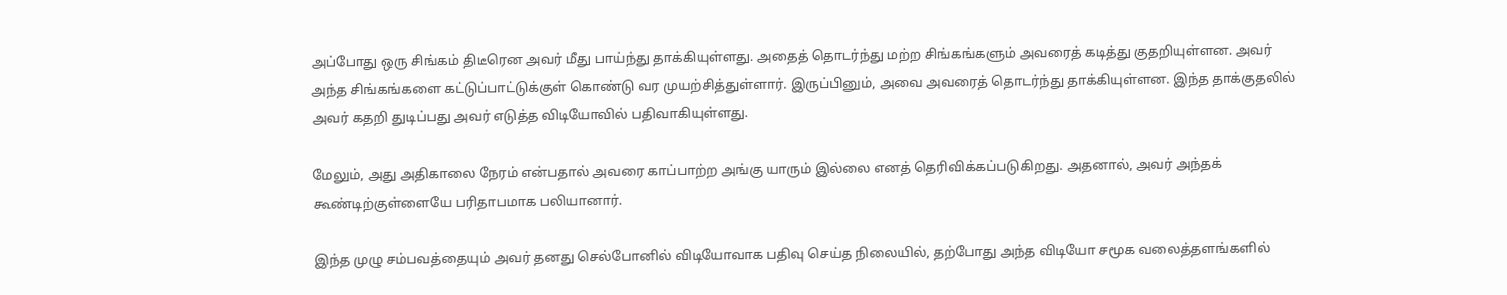அப்போது ஒரு சிங்கம் திடீரென அவர் மீது பாய்ந்து தாக்கியுள்ளது. அதைத் தொடர்ந்து மற்ற சிங்கங்களும் அவரைத் கடித்து குதறியுள்ளன. அவர் அந்த சிங்கங்களை கட்டுப்பாட்டுக்குள் கொண்டு வர முயற்சித்துள்ளார். இருப்பினும், அவை அவரைத் தொடர்ந்து தாக்கியுள்ளன. இந்த தாக்குதலில் அவர் கதறி துடிப்பது அவர் எடுத்த விடியோவில் பதிவாகியுள்ளது.

மேலும், அது அதிகாலை நேரம் என்பதால் அவரை காப்பாற்ற அங்கு யாரும் இல்லை எனத் தெரிவிக்கப்படுகிறது. அதனால், அவர் அந்தக் கூண்டிற்குள்ளையே பரிதாபமாக பலியானார்.

இந்த முழு சம்பவத்தையும் அவர் தனது செல்போனில் விடியோவாக பதிவு செய்த நிலையில், தற்போது அந்த விடியோ சமூக வலைத்தளங்களில்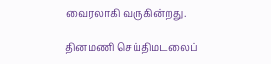வைரலாகி வருகின்றது.

தினமணி செய்திமடலைப்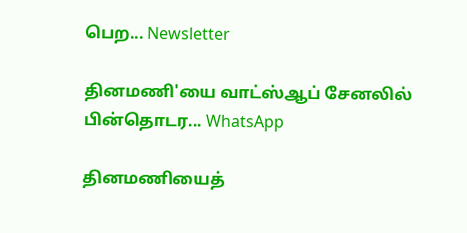பெற... Newsletter

தினமணி'யை வாட்ஸ்ஆப் சேனலில் பின்தொடர... WhatsApp

தினமணியைத்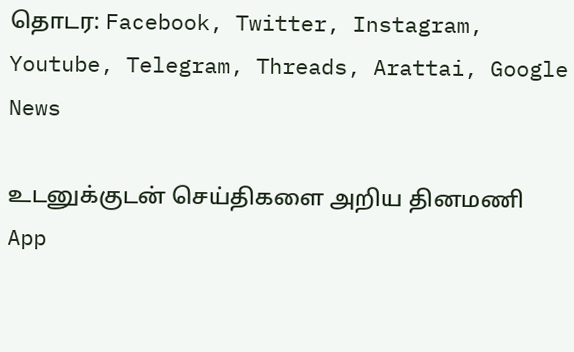தொடர: Facebook, Twitter, Instagram, Youtube, Telegram, Threads, Arattai, Google News

உடனுக்குடன் செய்திகளை அறிய தினமணி App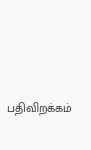பதிவிறக்கம்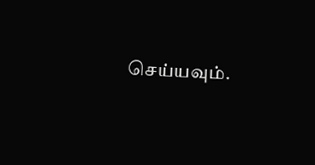செய்யவும்.